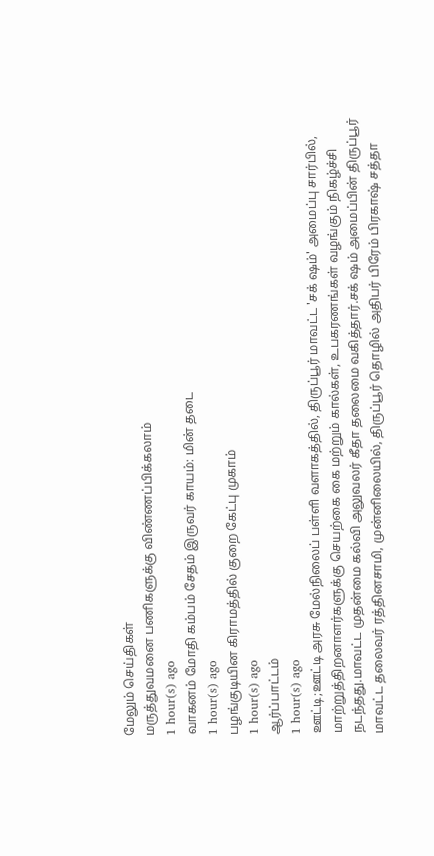மேலும் செய்திகள்
மருத்துவமனை பணிகளுக்கு விண்ணப்பிக்கலாம்
1 hour(s) ago
வாகனம் மோதி கம்பம் சேதம் இருவர் காயம்: மின் தடை
1 hour(s) ago
பழங்குடியின கிராமத்தில் குறை கேட்பு முகாம்
1 hour(s) ago
ஆர்ப்பாட்டம்
1 hour(s) ago
ஊட்டி;ஊட்டி அரசு மேல்நிலைப் பள்ளி வளாகத்தில், திருப்பூர் மாவட்ட 'சக் ஷம்' அமைப்பு சார்பில், மாற்றுத்திறனாளர்களுக்கு செயற்கை கை மற்றும் கால்கள், உபகரணங்கள் வழங்கும் நிகழ்ச்சி நடந்தது.மாவட்ட முதன்மை கல்வி அலுவலர் கீதா தலைமை வகித்தார்.சக் ஷம் அமைப்பின் திருப்பூர் மாவட்ட தலைவர் ரத்தினசாமி, முன்னிலையில், திருப்பூர் தொழில் அதிபர் பிரேம் பிரகாஷ் சத்தா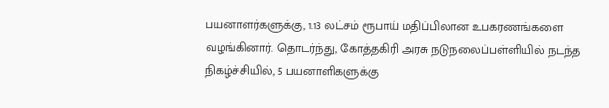பயனாளர்களுக்கு, 1.13 லட்சம் ரூபாய் மதிப்பிலான உபகரணங்களை வழங்கினார். தொடர்ந்து, கோத்தகிரி அரசு நடுநலைப்பள்ளியில் நடந்த நிகழ்ச்சியில், 5 பயனாளிகளுக்கு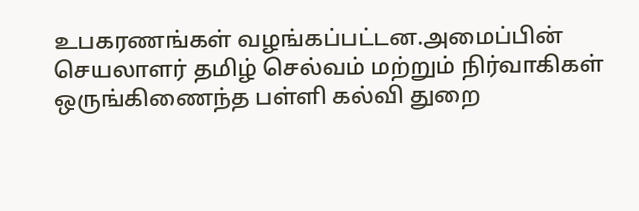உபகரணங்கள் வழங்கப்பட்டன.அமைப்பின் செயலாளர் தமிழ் செல்வம் மற்றும் நிர்வாகிகள் ஒருங்கிணைந்த பள்ளி கல்வி துறை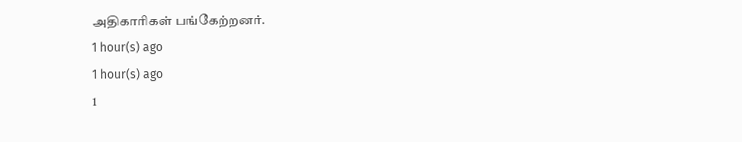அதிகாரிகள் பங்கேற்றனர்.
1 hour(s) ago
1 hour(s) ago
1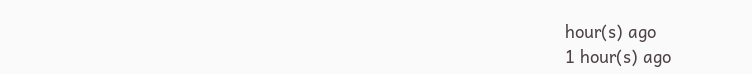hour(s) ago
1 hour(s) ago